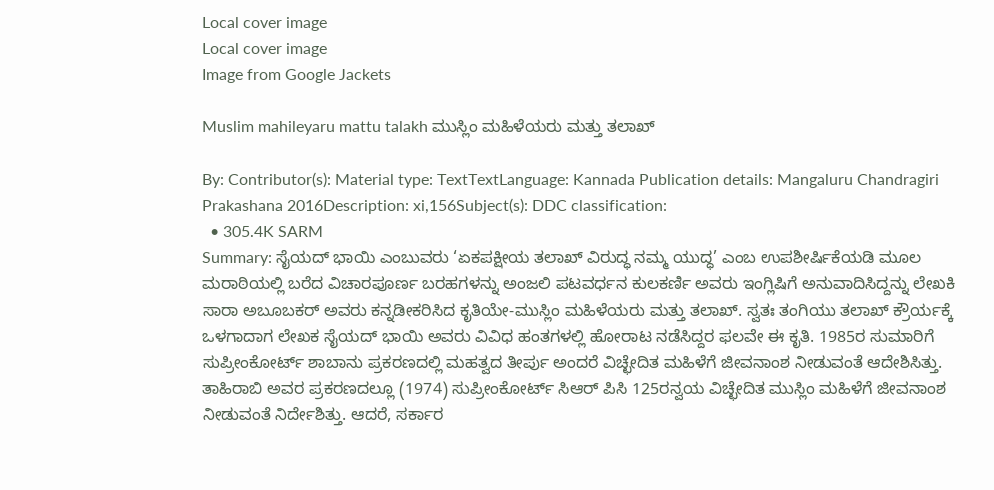Local cover image
Local cover image
Image from Google Jackets

Muslim mahileyaru mattu talakh ಮುಸ್ಲಿಂ ಮಹಿಳೆಯರು ಮತ್ತು ತಲಾಖ್

By: Contributor(s): Material type: TextTextLanguage: Kannada Publication details: Mangaluru Chandragiri Prakashana 2016Description: xi,156Subject(s): DDC classification:
  • 305.4K SARM
Summary: ಸೈಯದ್ ಭಾಯಿ ಎಂಬುವರು ‘ಏಕಪಕ್ಷೀಯ ತಲಾಖ್ ವಿರುದ್ಧ ನಮ್ಮ ಯುದ್ಧ’ ಎಂಬ ಉಪಶೀರ್ಷಿಕೆಯಡಿ ಮೂಲ ಮರಾಠಿಯಲ್ಲಿ ಬರೆದ ವಿಚಾರಪೂರ್ಣ ಬರಹಗಳನ್ನು ಅಂಜಲಿ ಪಟವರ್ಧನ ಕುಲಕರ್ಣಿ ಅವರು ಇಂಗ್ಲಿಷಿಗೆ ಅನುವಾದಿಸಿದ್ದನ್ನು ಲೇಖಕಿ ಸಾರಾ ಅಬೂಬಕರ್ ಅವರು ಕನ್ನಡೀಕರಿಸಿದ ಕೃತಿಯೇ-ಮುಸ್ಲಿಂ ಮಹಿಳೆಯರು ಮತ್ತು ತಲಾಖ್. ಸ್ವತಃ ತಂಗಿಯು ತಲಾಖ್ ಕ್ರೌರ್ಯಕ್ಕೆ ಒಳಗಾದಾಗ ಲೇಖಕ ಸೈಯದ್ ಭಾಯಿ ಅವರು ವಿವಿಧ ಹಂತಗಳಲ್ಲಿ ಹೋರಾಟ ನಡೆಸಿದ್ದರ ಫಲವೇ ಈ ಕೃತಿ. 1985ರ ಸುಮಾರಿಗೆ ಸುಪ್ರೀಂಕೋರ್ಟ್ ಶಾಬಾನು ಪ್ರಕರಣದಲ್ಲಿ ಮಹತ್ವದ ತೀರ್ಪು ಅಂದರೆ ವಿಚ್ಛೇದಿತ ಮಹಿಳೆಗೆ ಜೀವನಾಂಶ ನೀಡುವಂತೆ ಆದೇಶಿಸಿತ್ತು. ತಾಹಿರಾಬಿ ಅವರ ಪ್ರಕರಣದಲ್ಲೂ (1974) ಸುಪ್ರೀಂಕೋರ್ಟ್ ಸಿಆರ್ ಪಿಸಿ 125ರನ್ವಯ ವಿಚ್ಛೇದಿತ ಮುಸ್ಲಿಂ ಮಹಿಳೆಗೆ ಜೀವನಾಂಶ ನೀಡುವಂತೆ ನಿರ್ದೇಶಿತ್ತು. ಆದರೆ, ಸರ್ಕಾರ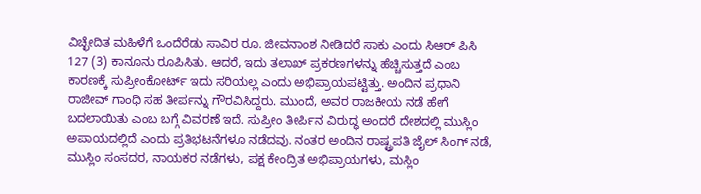ವಿಚ್ಛೇದಿತ ಮಹಿಳೆಗೆ ಒಂದೆರೆಡು ಸಾವಿರ ರೂ. ಜೀವನಾಂಶ ನೀಡಿದರೆ ಸಾಕು ಎಂದು ಸಿಆರ್ ಪಿಸಿ 127 (3) ಕಾನೂನು ರೂಪಿಸಿತು. ಆದರೆ, ಇದು ತಲಾಖ್ ಪ್ರಕರಣಗಳನ್ನು ಹೆಚ್ಚಿಸುತ್ತದೆ ಎಂಬ ಕಾರಣಕ್ಕೆ ಸುಪ್ರೀಂಕೋರ್ಟ್ ಇದು ಸರಿಯಲ್ಲ ಎಂದು ಅಭಿಪ್ರಾಯಪಟ್ಟಿತ್ತು. ಅಂದಿನ ಪ್ರಧಾನಿ ರಾಜೀವ್ ಗಾಂಧಿ ಸಹ ತೀರ್ಪನ್ನು ಗೌರವಿಸಿದ್ದರು. ಮುಂದೆ, ಅವರ ರಾಜಕೀಯ ನಡೆ ಹೇಗೆ ಬದಲಾಯಿತು ಎಂಬ ಬಗ್ಗೆ ವಿವರಣೆ ಇದೆ. ಸುಪ್ರೀಂ ತೀರ್ಪಿನ ವಿರುದ್ಧ ಅಂದರೆ ದೇಶದಲ್ಲಿ ಮುಸ್ಲಿಂ ಅಪಾಯದಲ್ಲಿದೆ ಎಂದು ಪ್ರತಿಭಟನೆಗಳೂ ನಡೆದವು. ನಂತರ ಅಂದಿನ ರಾಷ್ಟ್ರಪತಿ ಜೈಲ್ ಸಿಂಗ್ ನಡೆ, ಮುಸ್ಲಿಂ ಸಂಸದರ, ನಾಯಕರ ನಡೆಗಳು, ಪಕ್ಷ ಕೇಂದ್ರಿತ ಅಭಿಪ್ರಾಯಗಳು, ಮಸ್ಲಿಂ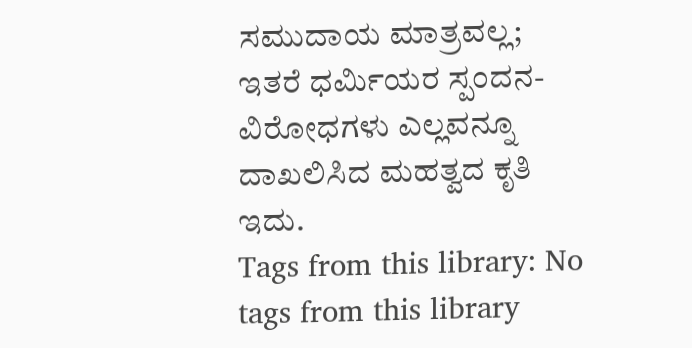ಸಮುದಾಯ ಮಾತ್ರವಲ್ಲ; ಇತರೆ ಧರ್ಮಿಯರ ಸ್ಪಂದನ-ವಿರೋಧಗಳು ಎಲ್ಲವನ್ನೂ ದಾಖಲಿಸಿದ ಮಹತ್ವದ ಕೃತಿ ಇದು.
Tags from this library: No tags from this library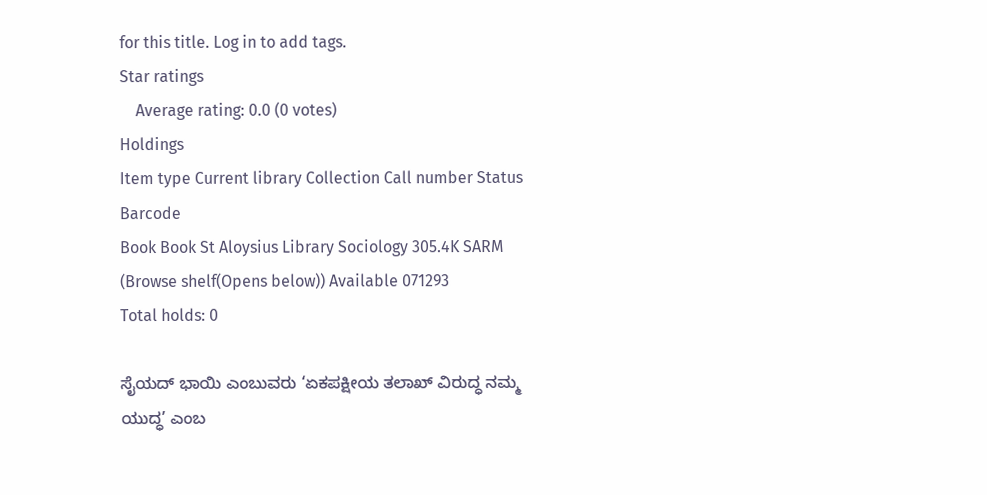for this title. Log in to add tags.
Star ratings
    Average rating: 0.0 (0 votes)
Holdings
Item type Current library Collection Call number Status Barcode
Book Book St Aloysius Library Sociology 305.4K SARM (Browse shelf(Opens below)) Available 071293
Total holds: 0

ಸೈಯದ್ ಭಾಯಿ ಎಂಬುವರು ‘ಏಕಪಕ್ಷೀಯ ತಲಾಖ್ ವಿರುದ್ಧ ನಮ್ಮ ಯುದ್ಧ’ ಎಂಬ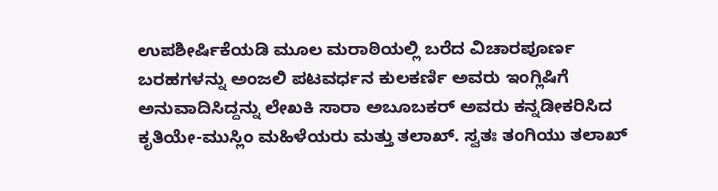ಉಪಶೀರ್ಷಿಕೆಯಡಿ ಮೂಲ ಮರಾಠಿಯಲ್ಲಿ ಬರೆದ ವಿಚಾರಪೂರ್ಣ ಬರಹಗಳನ್ನು ಅಂಜಲಿ ಪಟವರ್ಧನ ಕುಲಕರ್ಣಿ ಅವರು ಇಂಗ್ಲಿಷಿಗೆ ಅನುವಾದಿಸಿದ್ದನ್ನು ಲೇಖಕಿ ಸಾರಾ ಅಬೂಬಕರ್ ಅವರು ಕನ್ನಡೀಕರಿಸಿದ ಕೃತಿಯೇ-ಮುಸ್ಲಿಂ ಮಹಿಳೆಯರು ಮತ್ತು ತಲಾಖ್. ಸ್ವತಃ ತಂಗಿಯು ತಲಾಖ್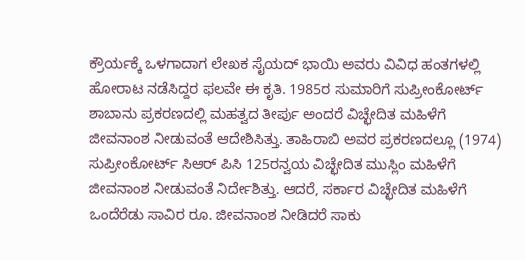ಕ್ರೌರ್ಯಕ್ಕೆ ಒಳಗಾದಾಗ ಲೇಖಕ ಸೈಯದ್ ಭಾಯಿ ಅವರು ವಿವಿಧ ಹಂತಗಳಲ್ಲಿ ಹೋರಾಟ ನಡೆಸಿದ್ದರ ಫಲವೇ ಈ ಕೃತಿ. 1985ರ ಸುಮಾರಿಗೆ ಸುಪ್ರೀಂಕೋರ್ಟ್ ಶಾಬಾನು ಪ್ರಕರಣದಲ್ಲಿ ಮಹತ್ವದ ತೀರ್ಪು ಅಂದರೆ ವಿಚ್ಛೇದಿತ ಮಹಿಳೆಗೆ ಜೀವನಾಂಶ ನೀಡುವಂತೆ ಆದೇಶಿಸಿತ್ತು. ತಾಹಿರಾಬಿ ಅವರ ಪ್ರಕರಣದಲ್ಲೂ (1974) ಸುಪ್ರೀಂಕೋರ್ಟ್ ಸಿಆರ್ ಪಿಸಿ 125ರನ್ವಯ ವಿಚ್ಛೇದಿತ ಮುಸ್ಲಿಂ ಮಹಿಳೆಗೆ ಜೀವನಾಂಶ ನೀಡುವಂತೆ ನಿರ್ದೇಶಿತ್ತು. ಆದರೆ, ಸರ್ಕಾರ ವಿಚ್ಛೇದಿತ ಮಹಿಳೆಗೆ ಒಂದೆರೆಡು ಸಾವಿರ ರೂ. ಜೀವನಾಂಶ ನೀಡಿದರೆ ಸಾಕು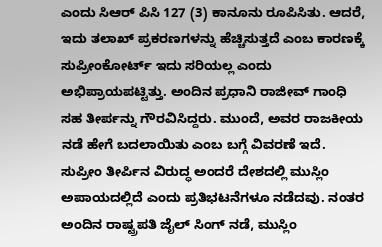ಎಂದು ಸಿಆರ್ ಪಿಸಿ 127 (3) ಕಾನೂನು ರೂಪಿಸಿತು. ಆದರೆ, ಇದು ತಲಾಖ್ ಪ್ರಕರಣಗಳನ್ನು ಹೆಚ್ಚಿಸುತ್ತದೆ ಎಂಬ ಕಾರಣಕ್ಕೆ ಸುಪ್ರೀಂಕೋರ್ಟ್ ಇದು ಸರಿಯಲ್ಲ ಎಂದು ಅಭಿಪ್ರಾಯಪಟ್ಟಿತ್ತು. ಅಂದಿನ ಪ್ರಧಾನಿ ರಾಜೀವ್ ಗಾಂಧಿ ಸಹ ತೀರ್ಪನ್ನು ಗೌರವಿಸಿದ್ದರು. ಮುಂದೆ, ಅವರ ರಾಜಕೀಯ ನಡೆ ಹೇಗೆ ಬದಲಾಯಿತು ಎಂಬ ಬಗ್ಗೆ ವಿವರಣೆ ಇದೆ. ಸುಪ್ರೀಂ ತೀರ್ಪಿನ ವಿರುದ್ಧ ಅಂದರೆ ದೇಶದಲ್ಲಿ ಮುಸ್ಲಿಂ ಅಪಾಯದಲ್ಲಿದೆ ಎಂದು ಪ್ರತಿಭಟನೆಗಳೂ ನಡೆದವು. ನಂತರ ಅಂದಿನ ರಾಷ್ಟ್ರಪತಿ ಜೈಲ್ ಸಿಂಗ್ ನಡೆ, ಮುಸ್ಲಿಂ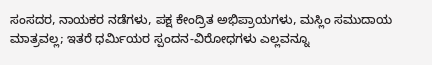ಸಂಸದರ, ನಾಯಕರ ನಡೆಗಳು, ಪಕ್ಷ ಕೇಂದ್ರಿತ ಅಭಿಪ್ರಾಯಗಳು, ಮಸ್ಲಿಂ ಸಮುದಾಯ ಮಾತ್ರವಲ್ಲ; ಇತರೆ ಧರ್ಮಿಯರ ಸ್ಪಂದನ-ವಿರೋಧಗಳು ಎಲ್ಲವನ್ನೂ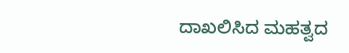ದಾಖಲಿಸಿದ ಮಹತ್ವದ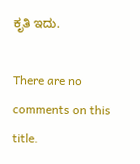ಕೃತಿ ಇದು.

There are no comments on this title.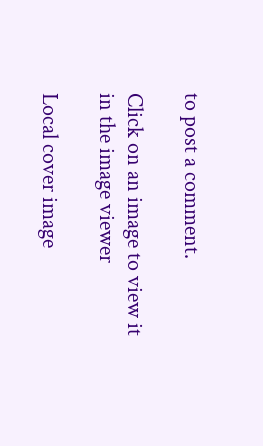to post a comment.

Click on an image to view it in the image viewer

Local cover image